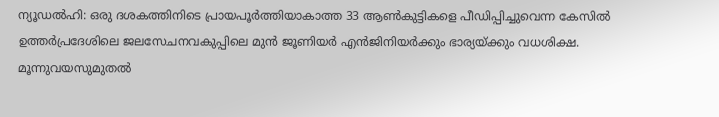ന്യൂഡൽഹി: ഒരു ദശകത്തിനിടെ പ്രായപൂർത്തിയാകാത്ത 33 ആൺകുട്ടികളെ പീഡിപ്പിച്ചുവെന്ന കേസിൽ ഉത്തർപ്രദേശിലെ ജലസേചനവകുപ്പിലെ മുൻ ജൂണിയർ എൻജിനിയർക്കും ഭാര്യയ്ക്കും വധശിക്ഷ.
മൂന്നുവയസുമുതൽ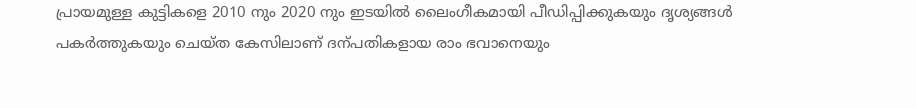പ്രായമുള്ള കുട്ടികളെ 2010 നും 2020 നും ഇടയിൽ ലൈംഗീകമായി പീഡിപ്പിക്കുകയും ദൃശ്യങ്ങൾ പകർത്തുകയും ചെയ്ത കേസിലാണ് ദന്പതികളായ രാം ഭവാനെയും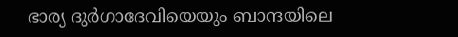ഭാര്യ ദുർഗാദേവിയെയും ബാന്ദയിലെ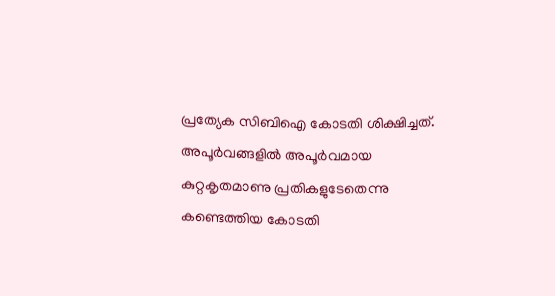പ്രത്യേക സിബിഐ കോടതി ശിക്ഷിച്ചത്.
അപൂർവങ്ങളിൽ അപൂർവമായ കുറ്റകൃതമാണു പ്രതികളുടേതെന്നു കണ്ടെത്തിയ കോടതി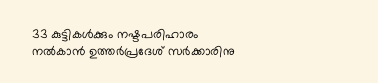33 കുട്ടികൾക്കും നഷ്ടപരിഹാരം നൽകാൻ ഉത്തർപ്രദേശ് സർക്കാരിനു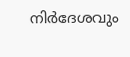നിർദേശവും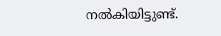നൽകിയിട്ടുണ്ട്.